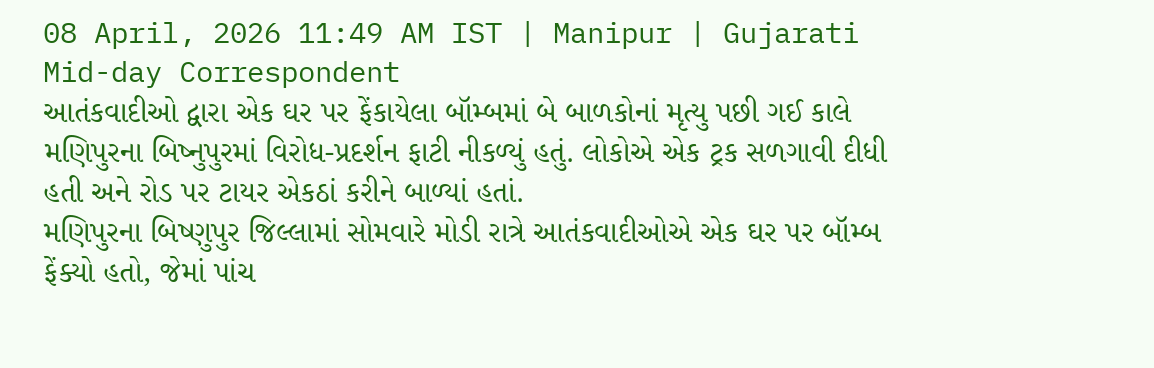08 April, 2026 11:49 AM IST | Manipur | Gujarati Mid-day Correspondent
આતંકવાદીઓ દ્વારા એક ઘર પર ફેંકાયેલા બૉમ્બમાં બે બાળકોનાં મૃત્યુ પછી ગઈ કાલે મણિપુરના બિષ્નુપુરમાં વિરોધ-પ્રદર્શન ફાટી નીકળ્યું હતું. લોકોએ એક ટ્રક સળગાવી દીધી હતી અને રોડ પર ટાયર એકઠાં કરીને બાળ્યાં હતાં.
મણિપુરના બિષ્ણુપુર જિલ્લામાં સોમવારે મોડી રાત્રે આતંકવાદીઓએ એક ઘર પર બૉમ્બ ફેંક્યો હતો, જેમાં પાંચ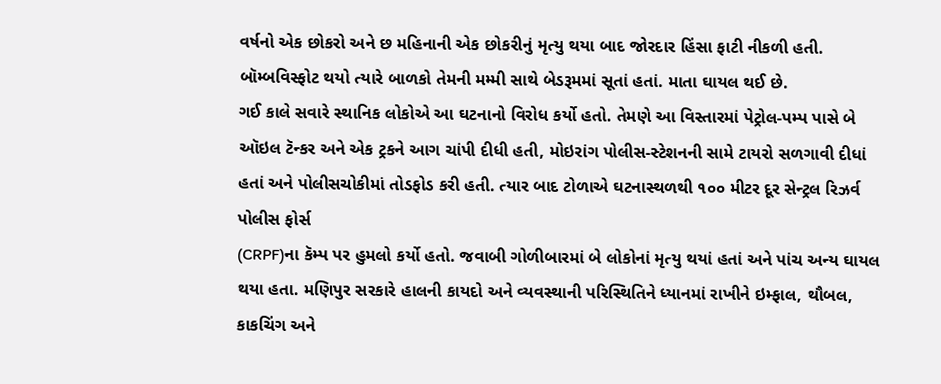વર્ષનો એક છોકરો અને છ મહિનાની એક છોકરીનું મૃત્યુ થયા બાદ જોરદાર હિંસા ફાટી નીકળી હતી. બૉમ્બવિસ્ફોટ થયો ત્યારે બાળકો તેમની મમ્મી સાથે બેડરૂમમાં સૂતાં હતાં. માતા ઘાયલ થઈ છે.
ગઈ કાલે સવારે સ્થાનિક લોકોએ આ ઘટનાનો વિરોધ કર્યો હતો. તેમણે આ વિસ્તારમાં પેટ્રોલ-પમ્પ પાસે બે ઑઇલ ટૅન્કર અને એક ટ્રકને આગ ચાંપી દીધી હતી, મોઇરાંગ પોલીસ-સ્ટેશનની સામે ટાયરો સળગાવી દીધાં હતાં અને પોલીસચોકીમાં તોડફોડ કરી હતી. ત્યાર બાદ ટોળાએ ઘટનાસ્થળથી ૧૦૦ મીટર દૂર સેન્ટ્રલ રિઝર્વ પોલીસ ફોર્સ
(CRPF)ના કૅમ્પ પર હુમલો કર્યો હતો. જવાબી ગોળીબારમાં બે લોકોનાં મૃત્યુ થયાં હતાં અને પાંચ અન્ય ઘાયલ થયા હતા. મણિપુર સરકારે હાલની કાયદો અને વ્યવસ્થાની પરિસ્થિતિને ધ્યાનમાં રાખીને ઇમ્ફાલ, થૌબલ, કાકચિંગ અને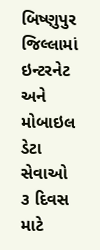બિષ્ણુપુર જિલ્લામાં ઇન્ટરનેટ અને મોબાઇલ ડેટા સેવાઓ ૩ દિવસ માટે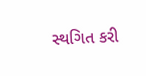સ્થગિત કરી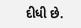દીધી છે.